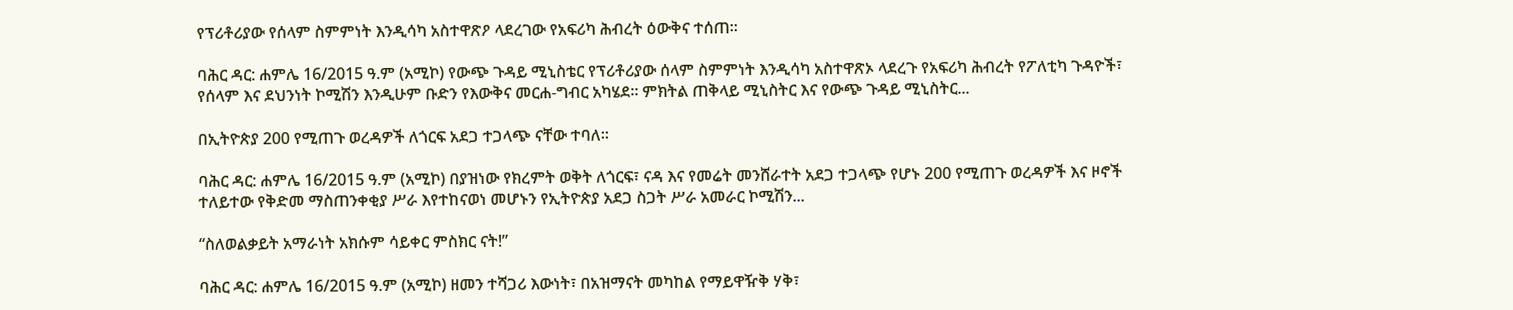የፕሪቶሪያው የሰላም ስምምነት እንዲሳካ አስተዋጽዖ ላደረገው የአፍሪካ ሕብረት ዕውቅና ተሰጠ።

ባሕር ዳር: ሐምሌ 16/2015 ዓ.ም (አሚኮ) የውጭ ጉዳይ ሚኒስቴር የፕሪቶሪያው ሰላም ስምምነት እንዲሳካ አስተዋጽኦ ላደረጉ የአፍሪካ ሕብረት የፖለቲካ ጉዳዮች፣ የሰላም እና ደህንነት ኮሚሽን እንዲሁም ቡድን የእውቅና መርሐ-ግብር አካሄደ። ምክትል ጠቅላይ ሚኒስትር እና የውጭ ጉዳይ ሚኒስትር...

በኢትዮጵያ 200 የሚጠጉ ወረዳዎች ለጎርፍ አደጋ ተጋላጭ ናቸው ተባለ።

ባሕር ዳር: ሐምሌ 16/2015 ዓ.ም (አሚኮ) በያዝነው የክረምት ወቅት ለጎርፍ፣ ናዳ እና የመሬት መንሸራተት አደጋ ተጋላጭ የሆኑ 200 የሚጠጉ ወረዳዎች እና ዞኖች ተለይተው የቅድመ ማስጠንቀቂያ ሥራ እየተከናወነ መሆኑን የኢትዮጵያ አደጋ ስጋት ሥራ አመራር ኮሚሽን...

“ስለወልቃይት አማራነት አክሱም ሳይቀር ምስክር ናት!”

ባሕር ዳር: ሐምሌ 16/2015 ዓ.ም (አሚኮ) ዘመን ተሻጋሪ እውነት፣ በአዝማናት መካከል የማይዋዥቅ ሃቅ፣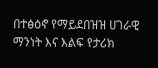በተፅዕኖ የማይደበዝዝ ሀገራዊ ማንነት እና እልፍ የታሪክ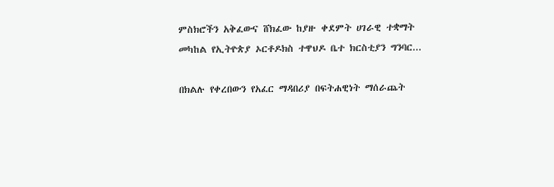ምስክሮችን አቅፈውና ሸክፈው ከያዙ ቀደምት ሀገራዊ ተቋማት መካከል የኢትዮጵያ ኦርቶዶክስ ተዋህዶ ቤተ ክርስቲያን ግንባር...

በክልሉ የቀረበውን የአፈር ማዳበሪያ በፍትሐዊነት ማሰራጨት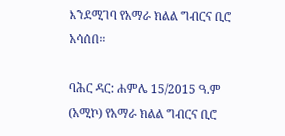እንደሚገባ የአማራ ክልል ግብርና ቢሮ አሳሰበ።

ባሕር ዳር: ሐምሌ 15/2015 ዓ.ም (አሚኮ) የአማራ ክልል ግብርና ቢሮ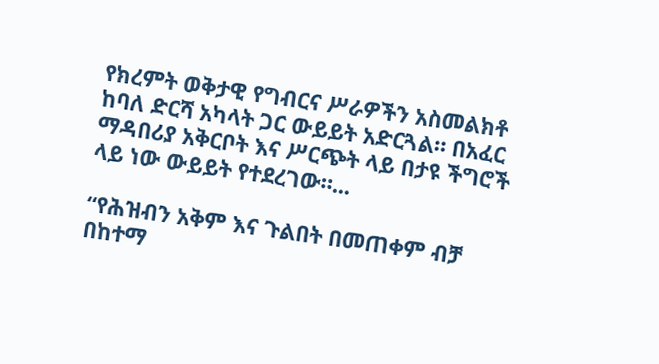የክረምት ወቅታዊ የግብርና ሥራዎችን አስመልክቶ ከባለ ድርሻ አካላት ጋር ውይይት አድርጓል። በአፈር ማዳበሪያ አቅርቦት እና ሥርጭት ላይ በታዩ ችግሮች ላይ ነው ውይይት የተደረገው።...

“የሕዝብን አቅም እና ጉልበት በመጠቀም ብቻ በከተማ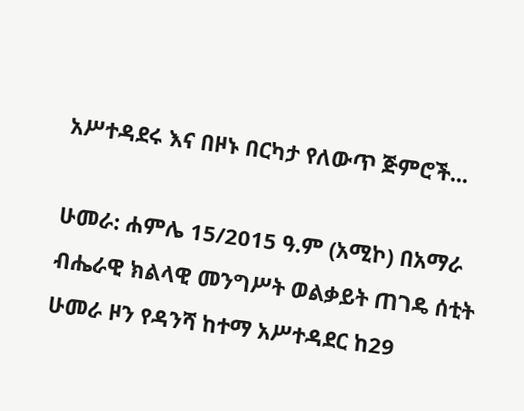አሥተዳደሩ እና በዞኑ በርካታ የለውጥ ጅምሮች...

ሁመራ: ሐምሌ 15/2015 ዓ.ም (አሚኮ) በአማራ ብሔራዊ ክልላዊ መንግሥት ወልቃይት ጠገዴ ሰቲት ሁመራ ዞን የዳንሻ ከተማ አሥተዳደር ከ29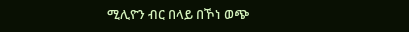ሚሊዮን ብር በላይ በኾነ ወጭ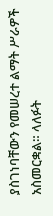ያስገነባቸውን የመሠረተ ልማት ሥራዎች አስመርቋል። ላለፉት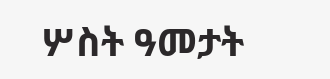ሦስት ዓመታት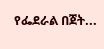የፌደራል በጀት...